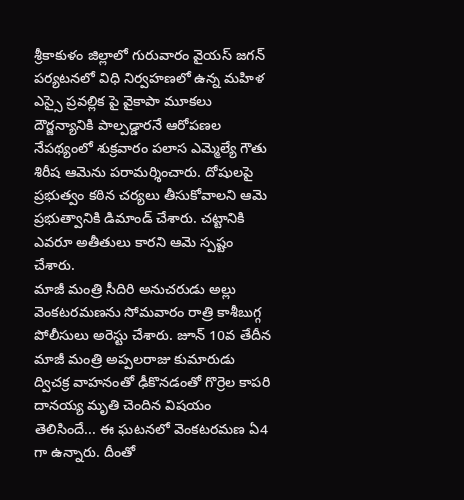శ్రీకాకుళం జిల్లాలో గురువారం వైయస్ జగన్ పర్యటనలో విధి నిర్వహణలో ఉన్న మహిళ ఎస్సై ప్రవల్లిక పై వైకాపా మూకలు దౌర్జన్యానికి పాల్పడ్డారనే ఆరోపణల నేపథ్యంలో శుక్రవారం పలాస ఎమ్మెల్యే గౌతు శిరీష ఆమెను పరామర్శించారు. దోషులపై ప్రభుత్వం కఠిన చర్యలు తీసుకోవాలని ఆమె ప్రభుత్వానికి డిమాండ్ చేశారు. చట్టానికి ఎవరూ అతీతులు కారని ఆమె స్పష్టం చేశారు.
మాజీ మంత్రి సీదిరి అనుచరుడు అల్లు వెంకటరమణను సోమవారం రాత్రి కాశీబుగ్గ పోలీసులు అరెస్టు చేశారు. జూన్ 10వ తేదీన మాజీ మంత్రి అప్పలరాజు కుమారుడు ద్విచక్ర వాహనంతో ఢీకొనడంతో గొర్రెల కాపరి దానయ్య మృతి చెందిన విషయం తెలిసిందే... ఈ ఘటనలో వెంకటరమణ ఏ4 గా ఉన్నారు. దీంతో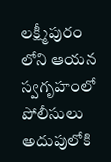లక్ష్మీపురం లోని ఆయన స్వగృహంలో పోలీసులు అదుపులోకి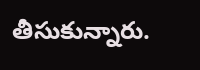తీసుకున్నారు.